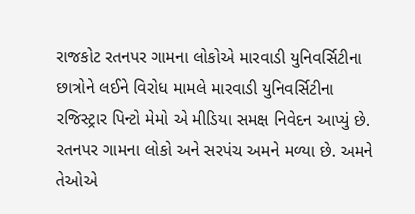રાજકોટ રતનપર ગામના લોકોએ મારવાડી યુનિવર્સિટીના છાત્રોને લઈને વિરોધ મામલે મારવાડી યુનિવર્સિટીના રજિસ્ટ્રાર પિન્ટો મેમો એ મીડિયા સમક્ષ નિવેદન આપ્યું છે. રતનપર ગામના લોકો અને સરપંચ અમને મળ્યા છે. અમને તેઓએ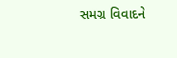સમગ્ર વિવાદને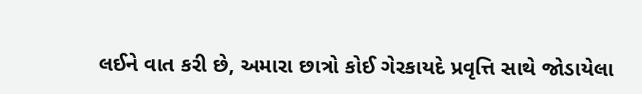લઈને વાત કરી છે, અમારા છાત્રો કોઈ ગેરકાયદે પ્રવૃત્તિ સાથે જોડાયેલા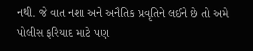નથી. જે વાત નશા અને અનૈતિક પ્રવૃતિને લઈને છે તો અમે પોલીસ ફરિયાદ માટે પણ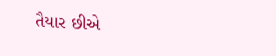તૈયાર છીએ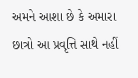અમને આશા છે કે અમારા છાત્રો આ પ્રવૃત્તિ સાથે નહીં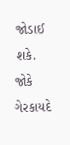જોડાઈ શકે. જોકે ગેરકાયદે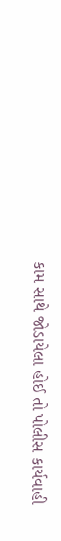કામ સાથે જોડાયેલા હોઈ તો પોલીસ કાર્યવાહી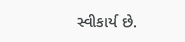સ્વીકાર્ય છે.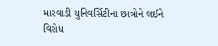મારવાડી યુનિવર્સિટીના છાત્રોને લઈને વિરોધ